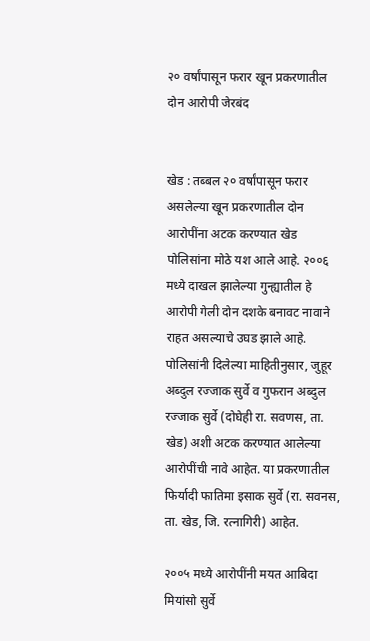२० वर्षांपासून फरार खून प्रकरणातील दोन आरोपी जेरबंद


खेड : तब्बल २० वर्षांपासून फरार असलेल्या खून प्रकरणातील दोन आरोपींना अटक करण्यात खेड पोलिसांना मोठे यश आले आहे. २००६ मध्ये दाखल झालेल्या गुन्ह्यातील हे आरोपी गेली दोन दशके बनावट नावाने राहत असल्याचे उघड झाले आहे.
पोलिसांनी दिलेल्या माहितीनुसार, जुहूर अब्दुल रज्जाक सुर्वे व गुफरान अब्दुल रज्जाक सुर्वे (दोघेही रा. सवणस, ता. खेड) अशी अटक करण्यात आलेल्या आरोपींची नावे आहेत. या प्रकरणातील फिर्यादी फातिमा इसाक सुर्वे (रा. सवनस, ता. खेड, जि. रत्नागिरी) आहेत.

२००५ मध्ये आरोपींनी मयत आबिदा मियांसो सुर्वे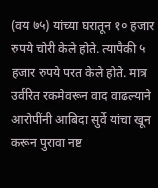(वय ७५) यांच्या घरातून १० हजार रुपये चोरी केले होते. त्यापैकी ५ हजार रुपये परत केले होते. मात्र उर्वरित रकमेवरून वाद वाढल्याने आरोपींनी आबिदा सुर्वे यांचा खून करून पुरावा नष्ट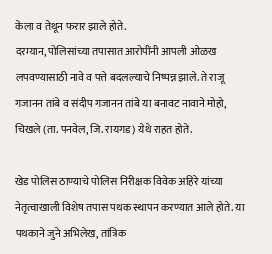केला व तेथून फरार झाले होते.
दरम्यान, पोलिसांच्या तपासात आरोपींनी आपली ओळख लपवण्यासाठी नावे व पत्ते बदलल्याचे निष्पन्न झाले. ते राजू गजानन तांबे व संदीप गजानन तांबे या बनावट नावाने मोहो, चिखले (ता. पनवेल, जि. रायगड) येथे राहत होते.

खेड पोलिस ठाण्याचे पोलिस निरीक्षक विवेक अहिरे यांच्या नेतृत्वाखाली विशेष तपास पथक स्थापन करण्यात आले होते. या पथकाने जुने अभिलेख, तांत्रिक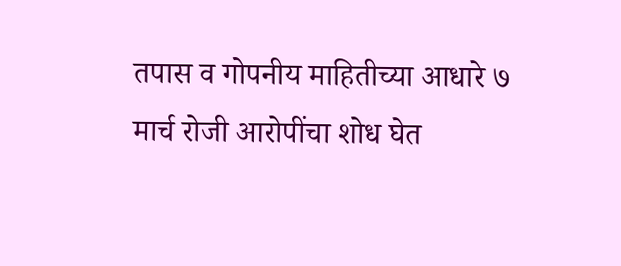तपास व गोपनीय माहितीच्या आधारे ७ मार्च रोजी आरोपींचा शोध घेत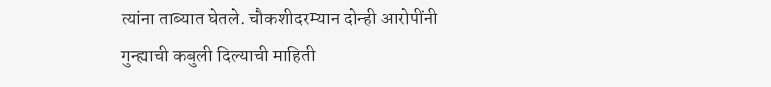त्यांना ताब्यात घेतले. चौकशीदरम्यान दोन्ही आरोपींनी गुन्ह्याची कबुली दिल्याची माहिती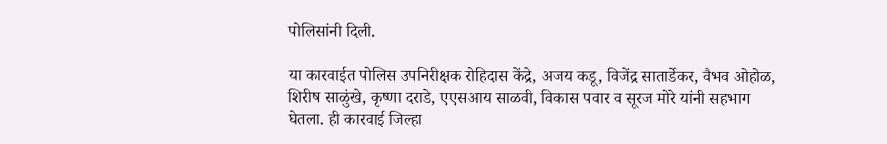पोलिसांनी दिली.

या कारवाईत पोलिस उपनिरीक्षक रोहिदास केंद्रे, अजय कडू, विजेंद्र सातार्डेकर, वैभव ओहोळ, शिरीष साळुंखे, कृष्णा दराडे, एएसआय साळवी, विकास पवार व सूरज मोरे यांनी सहभाग घेतला. ही कारवाई जिल्हा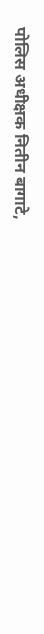पोलिस अधीक्षक नितीन बागाटे,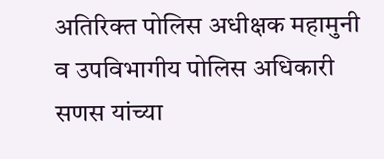अतिरिक्त पोलिस अधीक्षक महामुनी व उपविभागीय पोलिस अधिकारी सणस यांच्या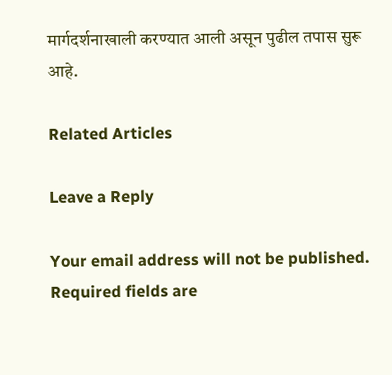मार्गदर्शनाखाली करण्यात आली असून पुढील तपास सुरू आहे.

Related Articles

Leave a Reply

Your email address will not be published. Required fields are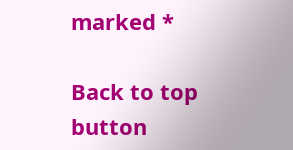marked *

Back to top button